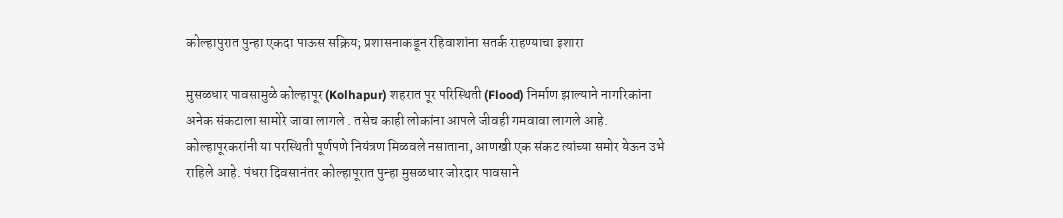कोल्हापुरात पुन्हा एकदा पाऊस सक्रिय; प्रशासनाकडून रहिवाशांना सतर्क राहण्याचा इशारा

मुसळधार पावसामुळे कोल्हापूर (Kolhapur) शहरात पूर परिस्थिती (Flood) निर्माण झाल्याने नागरिकांना अनेक संकटाला सामोरे जावा लागले . तसेच काही लोकांना आपले जीवही गमवावा लागले आहे. कोल्हापूरकरांनी या परस्थिती पूर्णपणे नियंत्रण मिळवले नसाताना, आणखी एक संकट त्यांच्या समोर येऊन उभे राहिले आहे. पंधरा दिवसानंतर कोल्हापूरात पुन्हा मुसळधार जोरदार पावसाने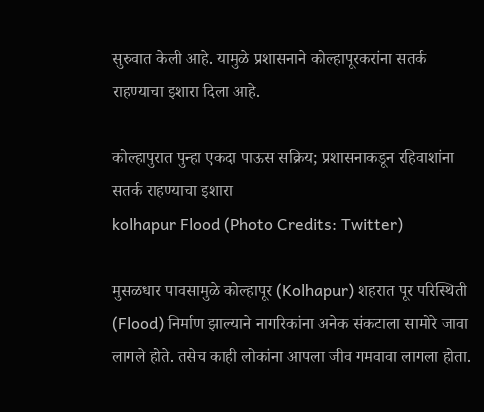सुरुवात केली आहे. यामुळे प्रशासनाने कोल्हापूरकरांना सतर्क राहण्याचा इशारा दिला आहे.

कोल्हापुरात पुन्हा एकदा पाऊस सक्रिय; प्रशासनाकडून रहिवाशांना सतर्क राहण्याचा इशारा
kolhapur Flood (Photo Credits: Twitter)

मुसळधार पावसामुळे कोल्हापूर (Kolhapur) शहरात पूर परिस्थिती (Flood) निर्माण झाल्याने नागरिकांना अनेक संकटाला सामोरे जावा लागले होते. तसेच काही लोकांना आपला जीव गमवावा लागला होता.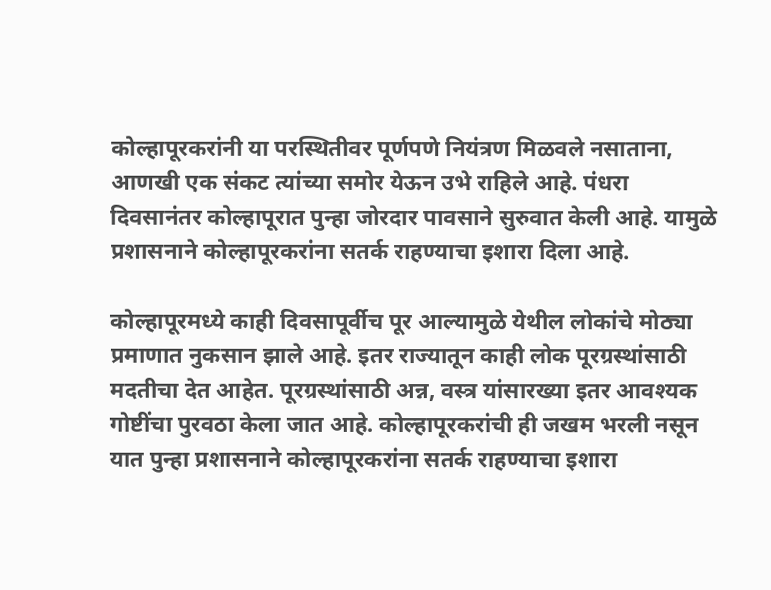कोल्हापूरकरांनी या परस्थितीवर पूर्णपणे नियंत्रण मिळवले नसाताना, आणखी एक संकट त्यांच्या समोर येऊन उभे राहिले आहे. पंधरा दिवसानंतर कोल्हापूरात पुन्हा जोरदार पावसाने सुरुवात केली आहे. यामुळे प्रशासनाने कोल्हापूरकरांना सतर्क राहण्याचा इशारा दिला आहे.

कोल्हापूरमध्ये काही दिवसापूर्वीच पूर आल्यामुळे येथील लोकांचे मोठ्या प्रमाणात नुकसान झाले आहे. इतर राज्यातून काही लोक पूरग्रस्थांसाठी मदतीचा देत आहेत. पूरग्रस्थांसाठी अन्न, वस्त्र यांसारख्या इतर आवश्यक गोष्टींचा पुरवठा केला जात आहे. कोल्हापूरकरांची ही जखम भरली नसून यात पुन्हा प्रशासनाने कोल्हापूरकरांना सतर्क राहण्याचा इशारा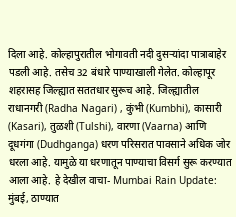दिला आहे. कोल्हापुरातील भोगावती नदी दुसऱ्यांदा पात्राबाहेर पडली आहे. तसेच 32 बंधारे पाण्याखाली गेलेत. कोल्हापूर शहरासह जिल्ह्यात सततधार सुरूच आहे. जिल्ह्यातील राधानगरी (Radha Nagari) , कुंभी (Kumbhi), कासारी (Kasari), तुळशी (Tulshi), वारणा (Vaarna) आणि दूधगंगा (Dudhganga) धरण परिसरात पावसाने अधिक जोर धरला आहे. यामुळे या धरणातून पाण्याचा विसर्ग सुरू करण्यात आला आहे. हे देखील वाचा- Mumbai Rain Update: मुंबई, ठाण्यात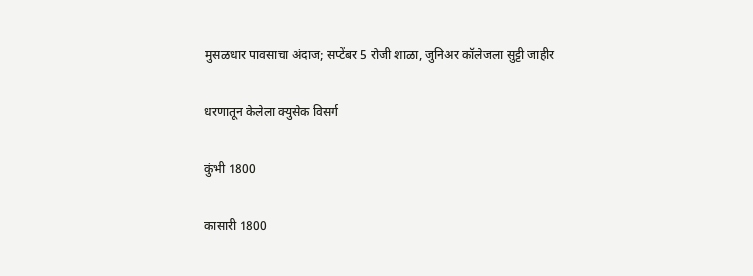मुसळधार पावसाचा अंदाज; सप्टेंबर 5 रोजी शाळा, जुनिअर कॉलेजला सुट्टी जाहीर

धरणातून केलेला क्युसेक विसर्ग

कुंभी 1800

कासारी 1800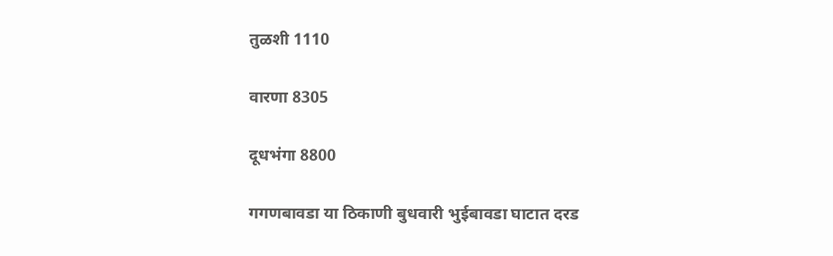तुळशी 1110

वारणा 8305

दूधभंगा 8800

गगणबावडा या ठिकाणी बुधवारी भुईबावडा घाटात दरड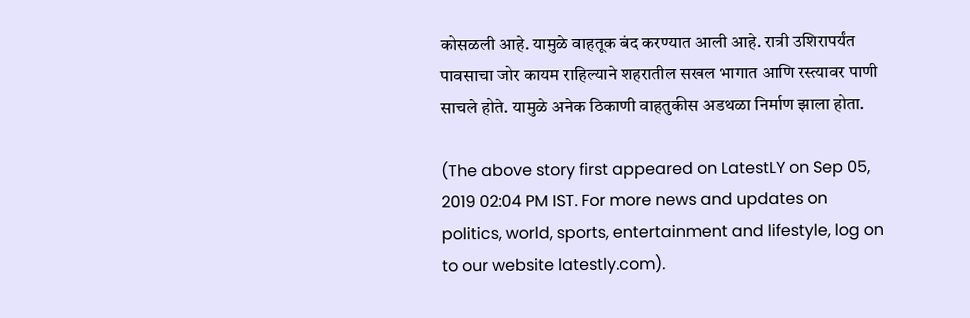कोसळली आहे. यामुळे वाहतूक बंद करण्यात आली आहे. रात्री उशिरापर्यंत पावसाचा जोर कायम राहिल्याने शहरातील सखल भागात आणि रस्त्यावर पाणी साचले होते. यामुळे अनेक ठिकाणी वाहतुकीस अडथळा निर्माण झाला होता.

(The above story first appeared on LatestLY on Sep 05, 2019 02:04 PM IST. For more news and updates on politics, world, sports, entertainment and lifestyle, log on to our website latestly.com).